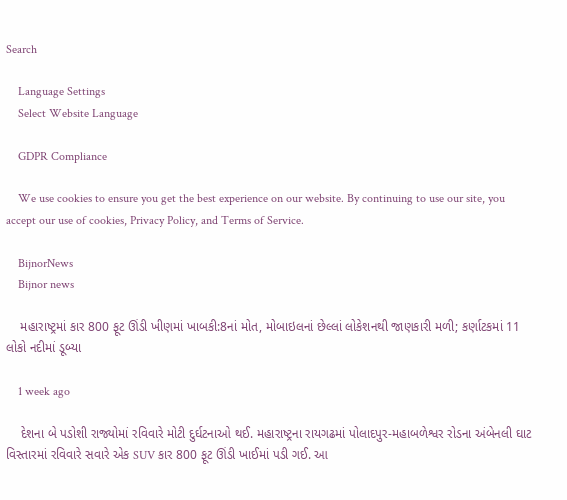Search

    Language Settings
    Select Website Language

    GDPR Compliance

    We use cookies to ensure you get the best experience on our website. By continuing to use our site, you accept our use of cookies, Privacy Policy, and Terms of Service.

    BijnorNews
    Bijnor news

    મહારાષ્ટ્રમાં કાર 800 ફૂટ ઊંડી ખીણમાં ખાબકી:8નાં મોત, મોબાઇલનાં છેલ્લાં લોકેશનથી જાણકારી મળી; કર્ણાટકમાં 11 લોકો નદીમાં ડૂબ્યા

    1 week ago

    દેશના બે પડોશી રાજ્યોમાં રવિવારે મોટી દુર્ઘટનાઓ થઈ. મહારાષ્ટ્રના રાયગઢમાં પોલાદપુર-મહાબળેશ્વર રોડના અંબેનલી ઘાટ વિસ્તારમાં રવિવારે સવારે એક SUV કાર 800 ફૂટ ઊંડી ખાઈમાં પડી ગઈ. આ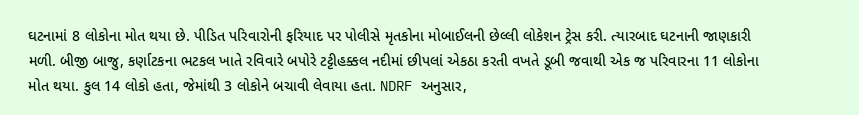ઘટનામાં 8 લોકોના મોત થયા છે. પીડિત પરિવારોની ફરિયાદ પર પોલીસે મૃતકોના મોબાઈલની છેલ્લી લોકેશન ટ્રેસ કરી. ત્યારબાદ ઘટનાની જાણકારી મળી. બીજી બાજુ, કર્ણાટકના ભટકલ ખાતે રવિવારે બપોરે ટટ્ટીહક્કલ નદીમાં છીપલાં એકઠા કરતી વખતે ડૂબી જવાથી એક જ પરિવારના 11 લોકોના મોત થયા. કુલ 14 લોકો હતા, જેમાંથી 3 લોકોને બચાવી લેવાયા હતા. NDRF અનુસાર,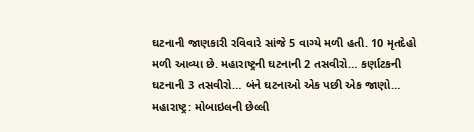ઘટનાની જાણકારી રવિવારે સાંજે 5 વાગ્યે મળી હતી. 10 મૃતદેહો મળી આવ્યા છે. મહારાષ્ટ્રની ઘટનાની 2 તસવીરો… કર્ણાટકની ઘટનાની 3 તસવીરો… બંને ઘટનાઓ એક પછી એક જાણો… મહારાષ્ટ્ર: મોબાઇલની છેલ્લી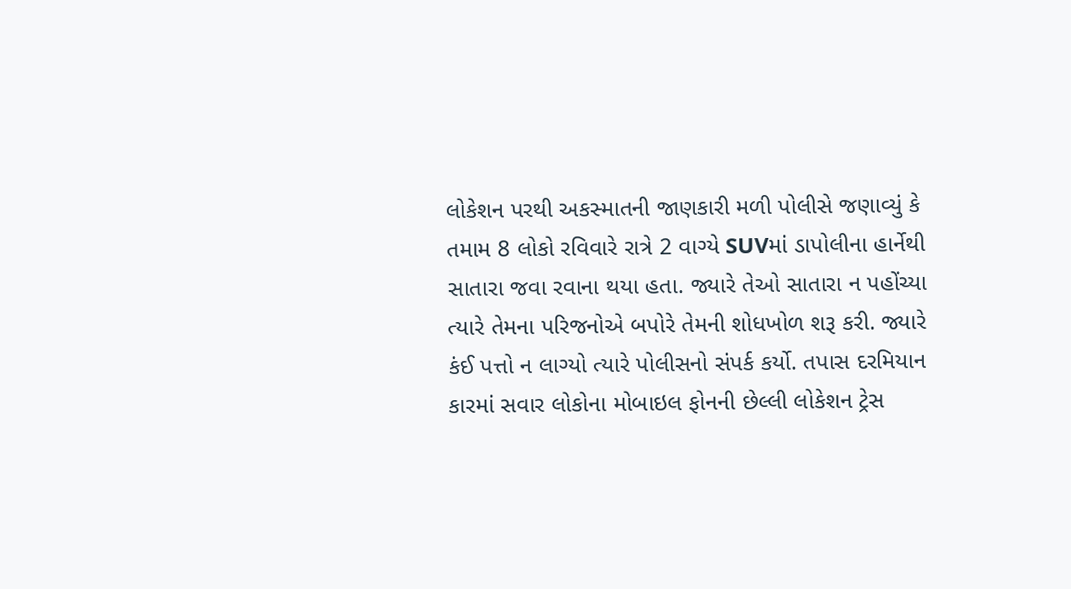લોકેશન પરથી અકસ્માતની જાણકારી મળી પોલીસે જણાવ્યું કે તમામ 8 લોકો રવિવારે રાત્રે 2 વાગ્યે SUVમાં ડાપોલીના હાર્નેથી સાતારા જવા રવાના થયા હતા. જ્યારે તેઓ સાતારા ન પહોંચ્યા ત્યારે તેમના પરિજનોએ બપોરે તેમની શોધખોળ શરૂ કરી. જ્યારે કંઈ પત્તો ન લાગ્યો ત્યારે પોલીસનો સંપર્ક કર્યો. તપાસ દરમિયાન કારમાં સવાર લોકોના મોબાઇલ ફોનની છેલ્લી લોકેશન ટ્રેસ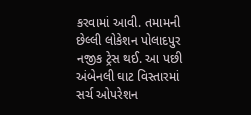કરવામાં આવી. તમામની છેલ્લી લોકેશન પોલાદપુર નજીક ટ્રેસ થઈ. આ પછી અંબેનલી ઘાટ વિસ્તારમાં સર્ચ ઓપરેશન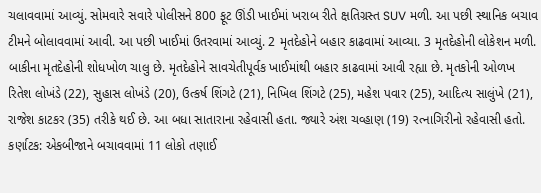ચલાવવામાં આવ્યું. સોમવારે સવારે પોલીસને 800 ફૂટ ઊંડી ખાઈમાં ખરાબ રીતે ક્ષતિગ્રસ્ત SUV મળી. આ પછી સ્થાનિક બચાવ ટીમને બોલાવવામાં આવી. આ પછી ખાઈમાં ઉતરવામાં આવ્યું. 2 મૃતદેહોને બહાર કાઢવામાં આવ્યા. 3 મૃતદેહોની લોકેશન મળી. બાકીના મૃતદેહોની શોધખોળ ચાલુ છે. મૃતદેહોને સાવચેતીપૂર્વક ખાઈમાંથી બહાર કાઢવામાં આવી રહ્યા છે. મૃતકોની ઓળખ રિતેશ લોખંડે (22), સુહાસ લોખંડે (20), ઉત્કર્ષ શિંગટે (21), નિખિલ શિંગટે (25), મહેશ પવાર (25), આદિત્ય સાલુંખે (21), રાજેશ કાટકર (35) તરીકે થઈ છે. આ બધા સાતારાના રહેવાસી હતા. જ્યારે અંશ ચવ્હાણ (19) રત્નાગિરીનો રહેવાસી હતો. કર્ણાટક: એકબીજાને બચાવવામાં 11 લોકો તણાઈ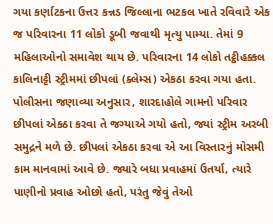ગયા કર્ણાટકના ઉત્તર કન્નડ જિલ્લાના ભટકલ ખાતે રવિવારે એક જ પરિવારના 11 લોકો ડૂબી જવાથી મૃત્યુ પામ્યા. તેમાં 9 મહિલાઓનો સમાવેશ થાય છે. પરિવારના 14 લોકો તટ્ઠીહક્કલ કાલિનાટ્ટી સ્ટ્રીમમાં છીપલાં (ક્લેમ્સ) એકઠા કરવા ગયા હતા. પોલીસના જણાવ્યા અનુસાર, શારદાહોલે ગામનો પરિવાર છીપલાં એકઠા કરવા તે જગ્યાએ ગયો હતો, જ્યાં સ્ટ્રીમ અરબી સમુદ્રને મળે છે. છીપલાં એકઠા કરવા એ આ વિસ્તારનું મોસમી કામ માનવામાં આવે છે. જ્યારે બધા પ્રવાહમાં ઉતર્યા, ત્યારે પાણીનો પ્રવાહ ઓછો હતો, પરંતુ જેવું તેઓ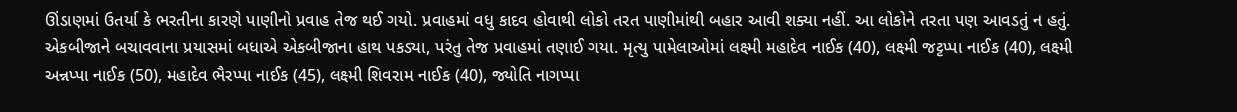ઊંડાણમાં ઉતર્યા કે ભરતીના કારણે પાણીનો પ્રવાહ તેજ થઈ ગયો. પ્રવાહમાં વધુ કાદવ હોવાથી લોકો તરત પાણીમાંથી બહાર આવી શક્યા નહીં. આ લોકોને તરતા પણ આવડતું ન હતું. એકબીજાને બચાવવાના પ્રયાસમાં બધાએ એકબીજાના હાથ પકડ્યા, પરંતુ તેજ પ્રવાહમાં તણાઈ ગયા. મૃત્યુ પામેલાઓમાં લક્ષ્મી મહાદેવ નાઈક (40), લક્ષ્મી જટ્ટપ્પા નાઈક (40), લક્ષ્મી અન્નપ્પા નાઈક (50), મહાદેવ ભૈરપ્પા નાઈક (45), લક્ષ્મી શિવરામ નાઈક (40), જ્યોતિ નાગપ્પા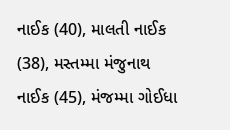નાઈક (40), માલતી નાઈક (38), મસ્તમ્મા મંજુનાથ નાઈક (45), મંજમ્મા ગોઈધા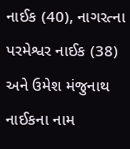નાઈક (40), નાગરત્ના પરમેશ્વર નાઈક (38) અને ઉમેશ મંજુનાથ નાઈકના નામ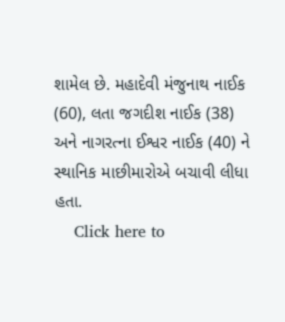શામેલ છે. મહાદેવી મંજુનાથ નાઈક (60), લતા જગદીશ નાઈક (38) અને નાગરત્ના ઈશ્વર નાઈક (40) ને સ્થાનિક માછીમારોએ બચાવી લીધા હતા.
    Click here to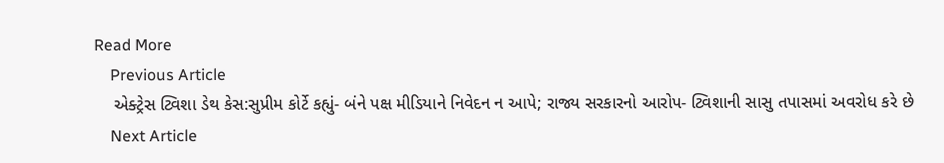Read More
    Previous Article
    એક્ટ્રેસ ટ્વિશા ડેથ કેસ:સુપ્રીમ કોર્ટે કહ્યું- બંને પક્ષ મીડિયાને નિવેદન ન આપે; રાજ્ય સરકારનો આરોપ- ટ્વિશાની સાસુ તપાસમાં અવરોધ કરે છે
    Next Article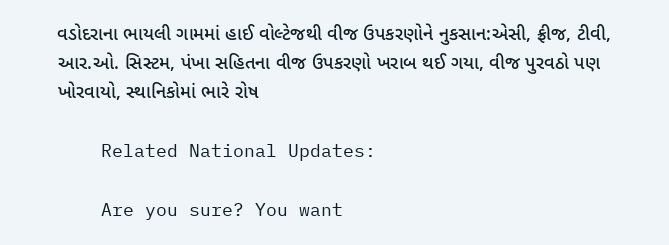વડોદરાના ભાયલી ગામમાં હાઈ વોલ્ટેજથી વીજ ઉપકરણોને નુકસાન:એસી, ફ્રીજ, ટીવી, આર.ઓ. સિસ્ટમ, પંખા સહિતના વીજ ઉપકરણો ખરાબ થઈ ગયા, વીજ પુરવઠો પણ ખોરવાયો, સ્થાનિકોમાં ભારે રોષ

    Related National Updates:

    Are you sure? You want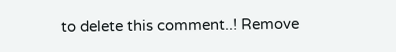to delete this comment..! Remove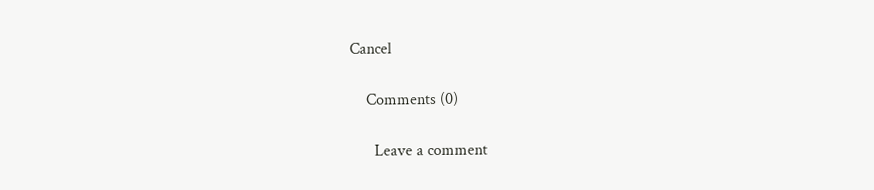Cancel

    Comments (0)

      Leave a comment